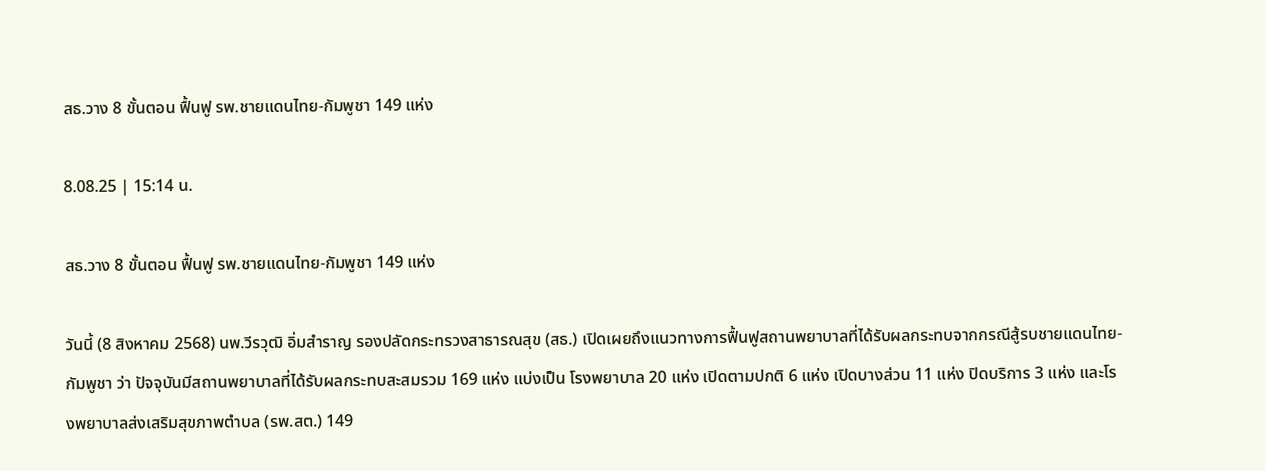สธ.วาง 8 ขั้นตอน ฟื้นฟู รพ.ชายแดนไทย-กัมพูชา 149 แห่ง

8.08.25 | 15:14 น.

สธ.วาง 8 ขั้นตอน ฟื้นฟู รพ.ชายแดนไทย-กัมพูชา 149 แห่ง

วันนี้ (8 สิงหาคม 2568) นพ.วีรวุฒิ อิ่มสำราญ รองปลัดกระทรวงสาธารณสุข (สธ.) เปิดเผยถึงแนวทางการฟื้นฟูสถานพยาบาลที่ได้รับผลกระทบจากกรณีสู้รบชายแดนไทย-กัมพูชา ว่า ปัจจุบันมีสถานพยาบาลที่ได้รับผลกระทบสะสมรวม 169 แห่ง แบ่งเป็น โรงพยาบาล 20 แห่ง เปิดตามปกติ 6 แห่ง เปิดบางส่วน 11 แห่ง ปิดบริการ 3 แห่ง และโรงพยาบาลส่งเสริมสุขภาพตำบล (รพ.สต.) 149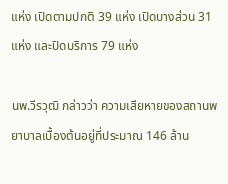แห่ง เปิดตามปกติ 39 แห่ง เปิดบางส่วน 31 แห่ง และปิดบริการ 79 แห่ง

นพ.วีรวุฒิ กล่าวว่า ความเสียหายของสถานพยาบาลเบื้องต้นอยู่ที่ประมาณ 146 ล้าน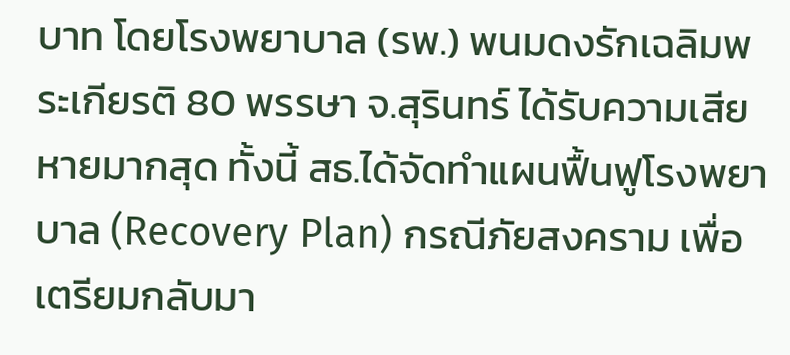บาท โดยโรงพยาบาล (รพ.) พนมดงรักเฉลิมพระเกียรติ 80 พรรษา จ.สุรินทร์ ได้รับความเสียหายมากสุด ทั้งนี้ สธ.ได้จัดทำแผนฟื้นฟูโรงพยาบาล (Recovery Plan) กรณีภัยสงคราม เพื่อเตรียมกลับมา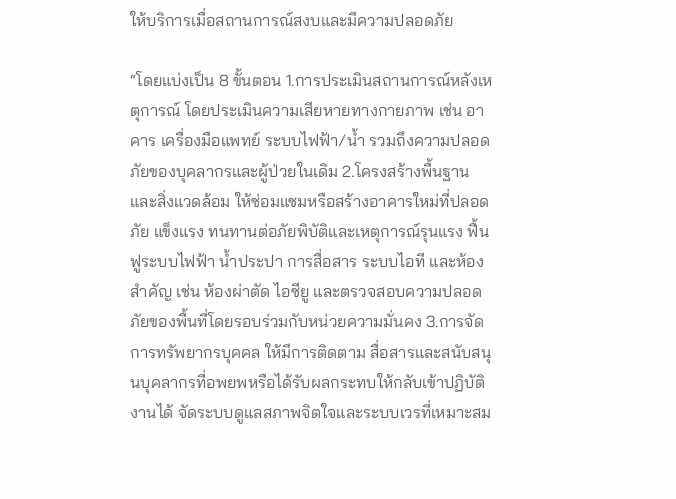ให้บริการเมื่อสถานการณ์สงบและมีความปลอดภัย

“โดยแบ่งเป็น 8 ขั้นตอน 1.การประเมินสถานการณ์หลังเหตุการณ์ โดยประเมินความเสียหายทางกายภาพ เช่น อาคาร เครื่องมือแพทย์ ระบบไฟฟ้า/น้ำ รวมถึงความปลอดภัยของบุคลากรและผู้ป่วยในเดิม 2.โครงสร้างพื้นฐานและสิ่งแวดล้อม ให้ซ่อมแซมหรือสร้างอาคารใหม่ที่ปลอดภัย แข็งแรง ทนทานต่อภัยพิบัติและเหตุการณ์รุนแรง ฟื้นฟูระบบไฟฟ้า น้ำประปา การสื่อสาร ระบบไอที และห้องสำคัญ เช่น ห้องผ่าตัด ไอซียู และตรวจสอบความปลอดภัยของพื้นที่โดยรอบร่วมกับหน่วยความมั่นคง 3.การจัดการทรัพยากรบุคคล ให้มีการติดตาม สื่อสารและสนับสนุนบุคลากรที่อพยพหรือได้รับผลกระทบให้กลับเข้าปฏิบัติงานได้ จัดระบบดูแลสภาพจิตใจและระบบเวรที่เหมาะสม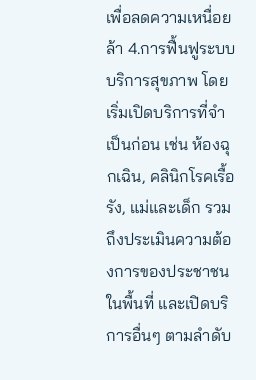เพื่อลดความเหนื่อยล้า 4.การฟื้นฟูระบบบริการสุขภาพ โดยเริ่มเปิดบริการที่จำเป็นก่อน เช่น ห้องฉุกเฉิน, คลินิกโรคเรื้อรัง, แม่และเด็ก รวมถึงประเมินความต้องการของประชาชนในพื้นที่ และเปิดบริการอื่นๆ ตามลำดับ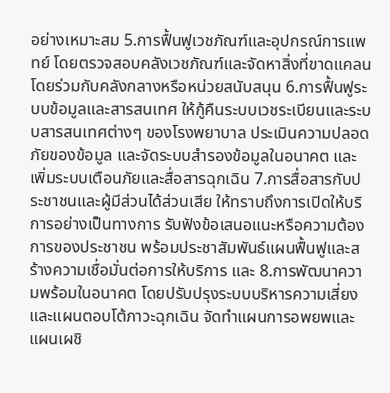อย่างเหมาะสม 5.การฟื้นฟูเวชภัณฑ์และอุปกรณ์การแพทย์ โดยตรวจสอบคลังเวชภัณฑ์และจัดหาสิ่งที่ขาดแคลน โดยร่วมกับคลังกลางหรือหน่วยสนับสนุน 6.การฟื้นฟูระบบข้อมูลและสารสนเทศ ให้กู้คืนระบบเวชระเบียนและระบบสารสนเทศต่างๆ ของโรงพยาบาล ประเมินความปลอดภัยของข้อมูล และจัดระบบสำรองข้อมูลในอนาคต และเพิ่มระบบเตือนภัยและสื่อสารฉุกเฉิน 7.การสื่อสารกับประชาชนและผู้มีส่วนได้ส่วนเสีย ให้ทราบถึงการเปิดให้บริการอย่างเป็นทางการ รับฟังข้อเสนอแนะหรือความต้องการของประชาชน พร้อมประชาสัมพันธ์แผนฟื้นฟูและสร้างความเชื่อมั่นต่อการให้บริการ และ 8.การพัฒนาความพร้อมในอนาคต โดยปรับปรุงระบบบริหารความเสี่ยงและแผนตอบโต้ภาวะฉุกเฉิน จัดทำแผนการอพยพและแผนเผชิ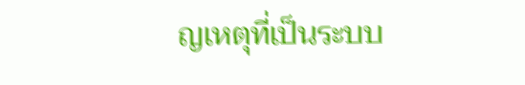ญเหตุที่เป็นระบบ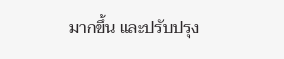มากขึ้น และปรับปรุง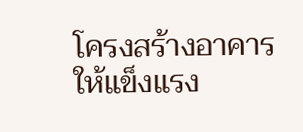โครงสร้างอาคารให้แข็งแรง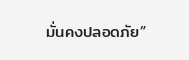มั่นคงปลอดภัย”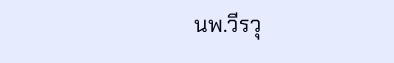นพ.วีรวุ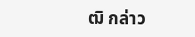ฒิ กล่าว